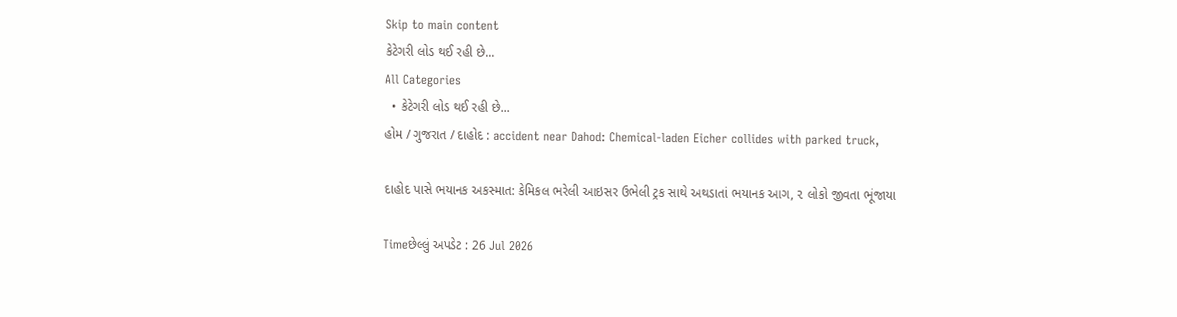Skip to main content
કેટેગરી લોડ થઈ રહી છે...
All Categories
  • કેટેગરી લોડ થઈ રહી છે...
હોમ / ગુજરાત / દાહોદ : accident near Dahod: Chemical-laden Eicher collides with parked truck,

દાહોદ પાસે ભયાનક અકસ્માત: કેમિકલ ભરેલી આઇસર ઉભેલી ટ્રક સાથે અથડાતાં ભયાનક આગ, ૨ લોકો જીવતા ભૂંજાયા

Timeછેલ્લું અપડેટ : 26 Jul 2026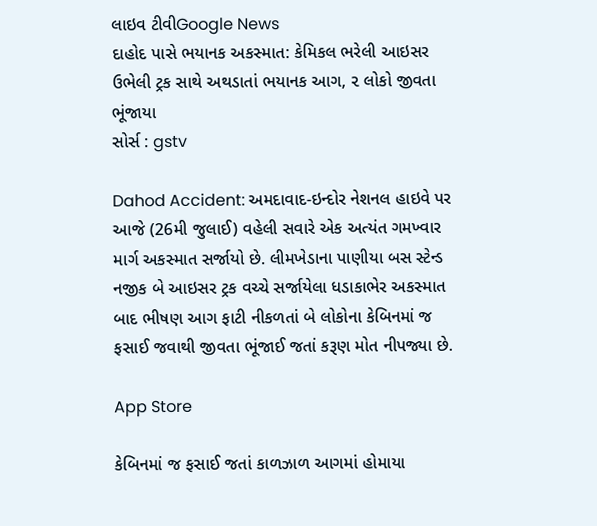લાઇવ ટીવીGoogle News
દાહોદ પાસે ભયાનક અકસ્માત: કેમિકલ ભરેલી આઇસર ઉભેલી ટ્રક સાથે અથડાતાં ભયાનક આગ, ૨ લોકો જીવતા ભૂંજાયા
સોર્સ : gstv

Dahod Accident: અમદાવાદ-ઇન્દોર નેશનલ હાઇવે પર આજે (26મી જુલાઈ) વહેલી સવારે એક અત્યંત ગમખ્વાર માર્ગ અકસ્માત સર્જાયો છે. લીમખેડાના પાણીયા બસ સ્ટેન્ડ નજીક બે આઇસર ટ્રક વચ્ચે સર્જાયેલા ધડાકાભેર અકસ્માત બાદ ભીષણ આગ ફાટી નીકળતાં બે લોકોના કેબિનમાં જ ફસાઈ જવાથી જીવતા ભૂંજાઈ જતાં કરૂણ મોત નીપજ્યા છે.

App Store

કેબિનમાં જ ફસાઈ જતાં કાળઝાળ આગમાં હોમાયા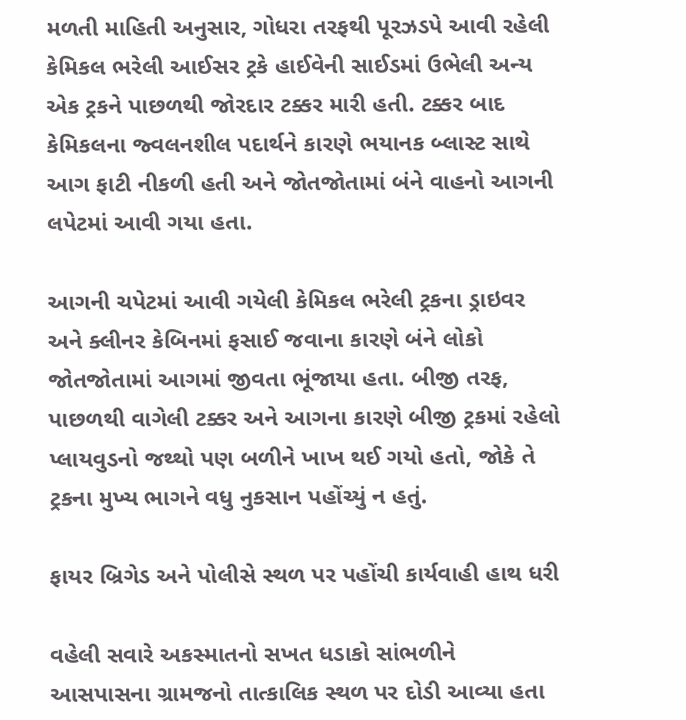મળતી માહિતી અનુસાર, ગોધરા તરફથી પૂરઝડપે આવી રહેલી કેમિકલ ભરેલી આઈસર ટ્રકે હાઈવેની સાઈડમાં ઉભેલી અન્ય એક ટ્રકને પાછળથી જોરદાર ટક્કર મારી હતી. ટક્કર બાદ કેમિકલના જ્વલનશીલ પદાર્થને કારણે ભયાનક બ્લાસ્ટ સાથે આગ ફાટી નીકળી હતી અને જોતજોતામાં બંને વાહનો આગની લપેટમાં આવી ગયા હતા.

આગની ચપેટમાં આવી ગયેલી કેમિકલ ભરેલી ટ્રકના ડ્રાઇવર અને ક્લીનર કેબિનમાં ફસાઈ જવાના કારણે બંને લોકો જોતજોતામાં આગમાં જીવતા ભૂંજાયા હતા. બીજી તરફ, પાછળથી વાગેલી ટક્કર અને આગના કારણે બીજી ટ્રકમાં રહેલો પ્લાયવુડનો જથ્થો પણ બળીને ખાખ થઈ ગયો હતો, જોકે તે ટ્રકના મુખ્ય ભાગને વધુ નુકસાન પહોંચ્યું ન હતું.

ફાયર બ્રિગેડ અને પોલીસે સ્થળ પર પહોંચી કાર્યવાહી હાથ ધરી

વહેલી સવારે અકસ્માતનો સખત ધડાકો સાંભળીને આસપાસના ગ્રામજનો તાત્કાલિક સ્થળ પર દોડી આવ્યા હતા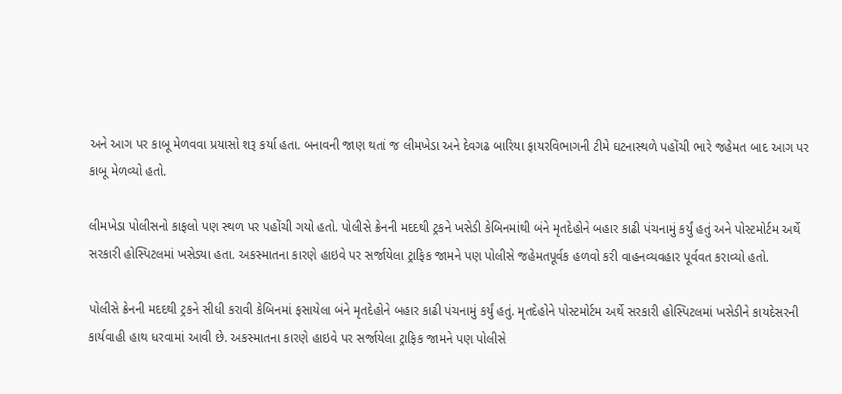અને આગ પર કાબૂ મેળવવા પ્રયાસો શરૂ કર્યા હતા. બનાવની જાણ થતાં જ લીમખેડા અને દેવગઢ બારિયા ફાયરવિભાગની ટીમે ઘટનાસ્થળે પહોંચી ભારે જહેમત બાદ આગ પર કાબૂ મેળવ્યો હતો.

લીમખેડા પોલીસનો કાફલો પણ સ્થળ પર પહોંચી ગયો હતો. પોલીસે ક્રેનની મદદથી ટ્રકને ખસેડી કેબિનમાંથી બંને મૃતદેહોને બહાર કાઢી પંચનામું કર્યું હતું અને પોસ્ટમોર્ટમ અર્થે સરકારી હોસ્પિટલમાં ખસેડ્યા હતા. અકસ્માતના કારણે હાઇવે પર સર્જાયેલા ટ્રાફિક જામને પણ પોલીસે જહેમતપૂર્વક હળવો કરી વાહનવ્યવહાર પૂર્વવત કરાવ્યો હતો.

પોલીસે ક્રેનની મદદથી ટ્રકને સીધી કરાવી કેબિનમાં ફસાયેલા બંને મૃતદેહોને બહાર કાઢી પંચનામું કર્યું હતું. મૃતદેહોને પોસ્ટમોર્ટમ અર્થે સરકારી હોસ્પિટલમાં ખસેડીને કાયદેસરની કાર્યવાહી હાથ ધરવામાં આવી છે. અકસ્માતના કારણે હાઇવે પર સર્જાયેલા ટ્રાફિક જામને પણ પોલીસે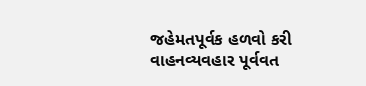જહેમતપૂર્વક હળવો કરી વાહનવ્યવહાર પૂર્વવત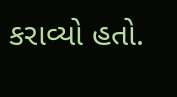કરાવ્યો હતો.